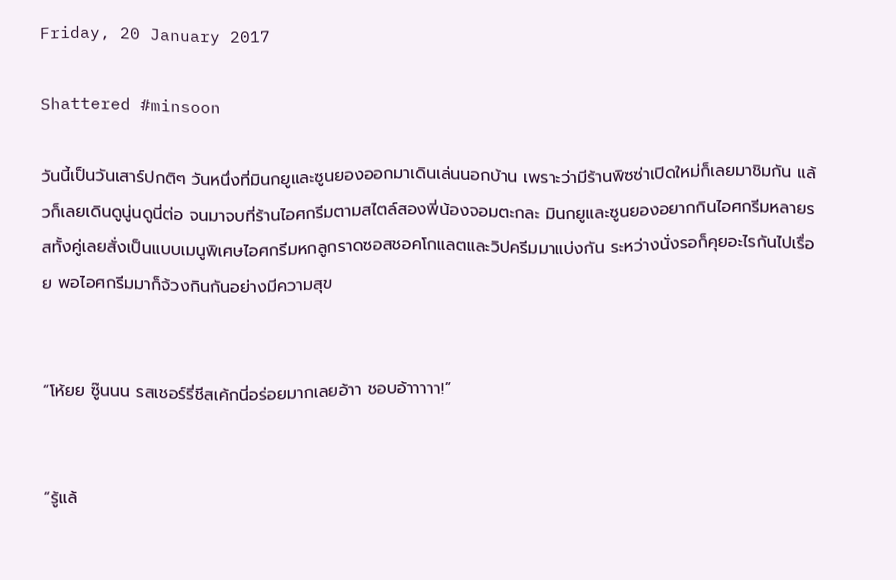Friday, 20 January 2017

Shattered #minsoon

วันนี้เป็นวันเสาร์ปกติๆ วันหนึ่งที่มินกยูและซูนยองออกมาเดินเล่นนอกบ้าน เพราะว่ามีร้านพิซซ่าเปิดใหม่ก็เลยมาชิมกัน แล้วก็เลยเดินดูนู่นดูนี่ต่อ จนมาจบที่ร้านไอศกรีมตามสไตล์สองพี่น้องจอมตะกละ มินกยูและซูนยองอยากกินไอศกรีมหลายรสทั้งคู่เลยสั่งเป็นแบบเมนูพิเศษไอศกรีมหกลูกราดซอสชอคโกแลตและวิปครีมมาแบ่งกัน ระหว่างนั่งรอก็คุยอะไรกันไปเรื่อย พอไอศกรีมมาก็จ้วงกินกันอย่างมีความสุข


“โห้ยย ซู๊นนน รสเชอร์รี่ชีสเค้กนี่อร่อยมากเลยอ้าา ชอบอ้าาาาา!”


“รู้แล้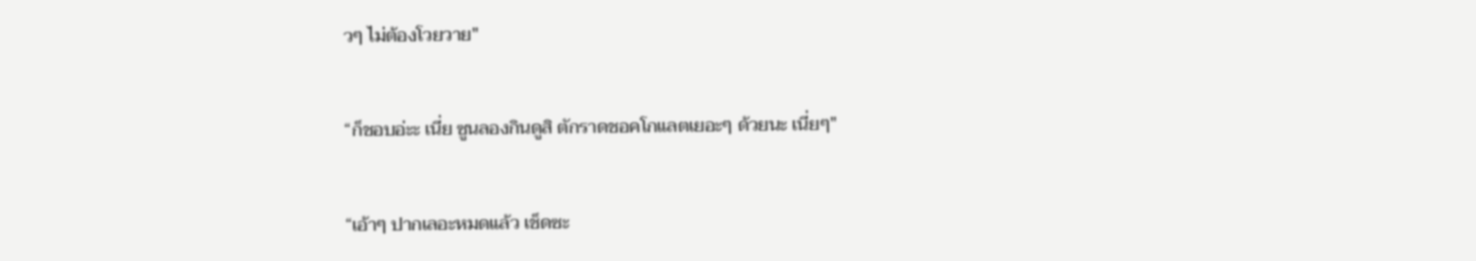วๆ ไม่ต้องโวยวาย"


“ก็ชอบอ่ะะ เนี่ย ซูนลองกินดูสิ ตักราดชอคโกแลตเยอะๆ ด้วยนะ เนี่ยๆ"


“เอ้าๆ ปากเลอะหมดแล้ว เช็ดซะ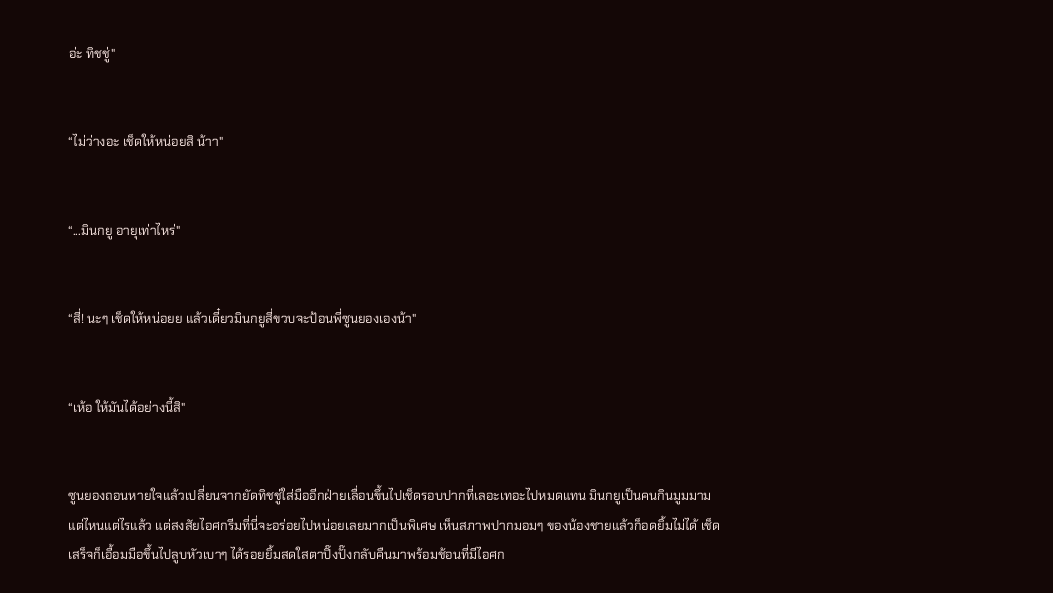อ่ะ ทิชชู่"


“ไม่ว่างอะ เช็ดให้หน่อยสิ น้าา"


“...มินกยู อายุเท่าไหร่"


“สี่! นะๆ เช็ดให้หน่อยย แล้วเดี๋ยวมินกยูสี่ขวบจะป้อนพี่ซูนยองเองน้า"


“เห้อ ให้มันได้อย่างนี้สิ"


ซูนยองถอนหายใจแล้วเปลี่ยนจากยัดทิชชู่ใส่มืออีกฝ่ายเลื่อนขึ้นไปเช็ดรอบปากที่เลอะเทอะไปหมดแทน มินกยูเป็นคนกินมูมมามแต่ไหนแต่ไรแล้ว แต่สงสัยไอศกรีมที่นี่จะอร่อยไปหน่อยเลยมากเป็นพิเศษ เห็นสภาพปากมอมๆ ของน้องชายแล้วก็อดยิ้มไม่ได้ เช็ดเสร็จก็เอื้อมมือขึ้นไปลูบหัวเบาๆ ได้รอยยิ้มสดใสตาปิ๊งปั๊งกลับคืนมาพร้อมช้อนที่มีไอศก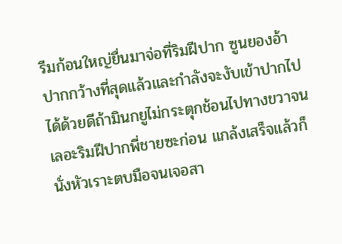รีมก้อนใหญ่ยื่นมาจ่อที่ริมฝีปาก ซูนยองอ้าปากกว้างที่สุดแล้วและกำลังจะงับเข้าปากไปได้ด้วยดีถ้ามินกยูไม่กระตุกช้อนไปทางขวาจนเลอะริมฝีปากพี่ชายซะก่อน แกล้งเสร็จแล้วก็นั่งหัวเราะตบมือจนเจอสา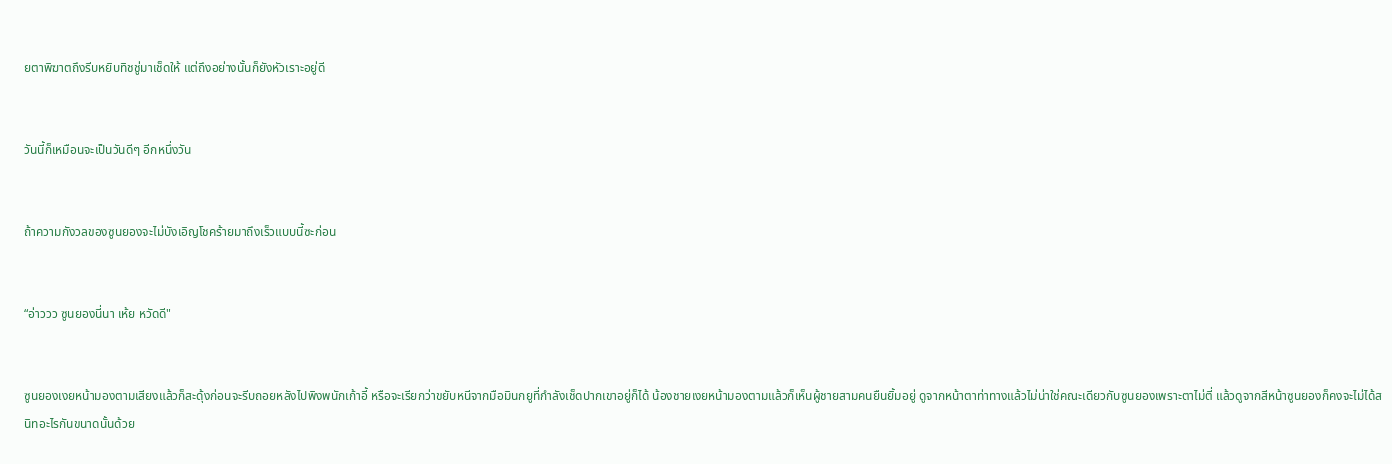ยตาพิฆาตถึงรีบหยิบทิชชู่มาเช็ดให้ แต่ถึงอย่างนั้นก็ยังหัวเราะอยู่ดี


วันนี้ก็เหมือนจะเป็นวันดีๆ อีกหนึ่งวัน


ถ้าความกังวลของซูนยองจะไม่บังเอิญโชคร้ายมาถึงเร็วแบบนี้ซะก่อน


“อ่าววว ซูนยองนี่นา เห้ย หวัดดี"


ซูนยองเงยหน้ามองตามเสียงแล้วก็สะดุ้งก่อนจะรีบถอยหลังไปพิงพนักเก้าอี้ หรือจะเรียกว่าขยับหนีจากมือมินกยูที่กำลังเช็ดปากเขาอยู่ก็ได้ น้องชายเงยหน้ามองตามแล้วก็เห็นผู้ชายสามคนยืนยิ้มอยู่ ดูจากหน้าตาท่าทางแล้วไม่น่าใช่คณะเดียวกับซูนยองเพราะตาไม่ตี่ แล้วดูจากสีหน้าซูนยองก็คงจะไม่ได้สนิทอะไรกันขนาดนั้นด้วย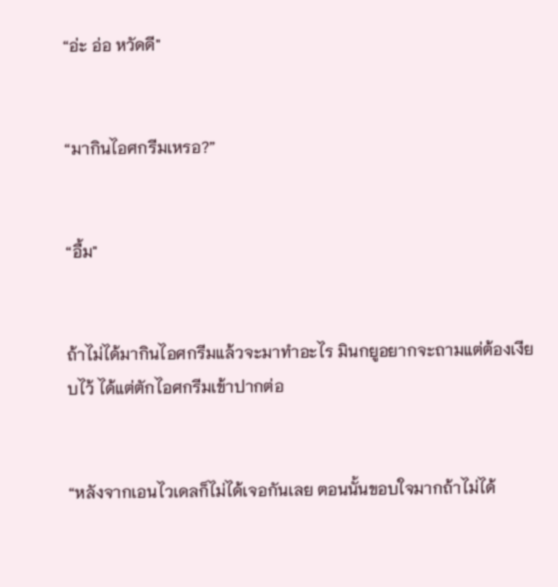“อ่ะ อ่อ หวัดดี"


“มากินไอศกรีมเหรอ?”


“อื้ม"


ถ้าไม่ได้มากินไอศกรีมแล้วจะมาทำอะไร มินกยูอยากจะถามแต่ต้องเงียบไว้ ได้แต่ตักไอศกรีมเข้าปากต่อ


“หลังจากเอนไวเดลก็ไม่ได้เจอกันเลย ตอนนั้นขอบใจมากถ้าไม่ได้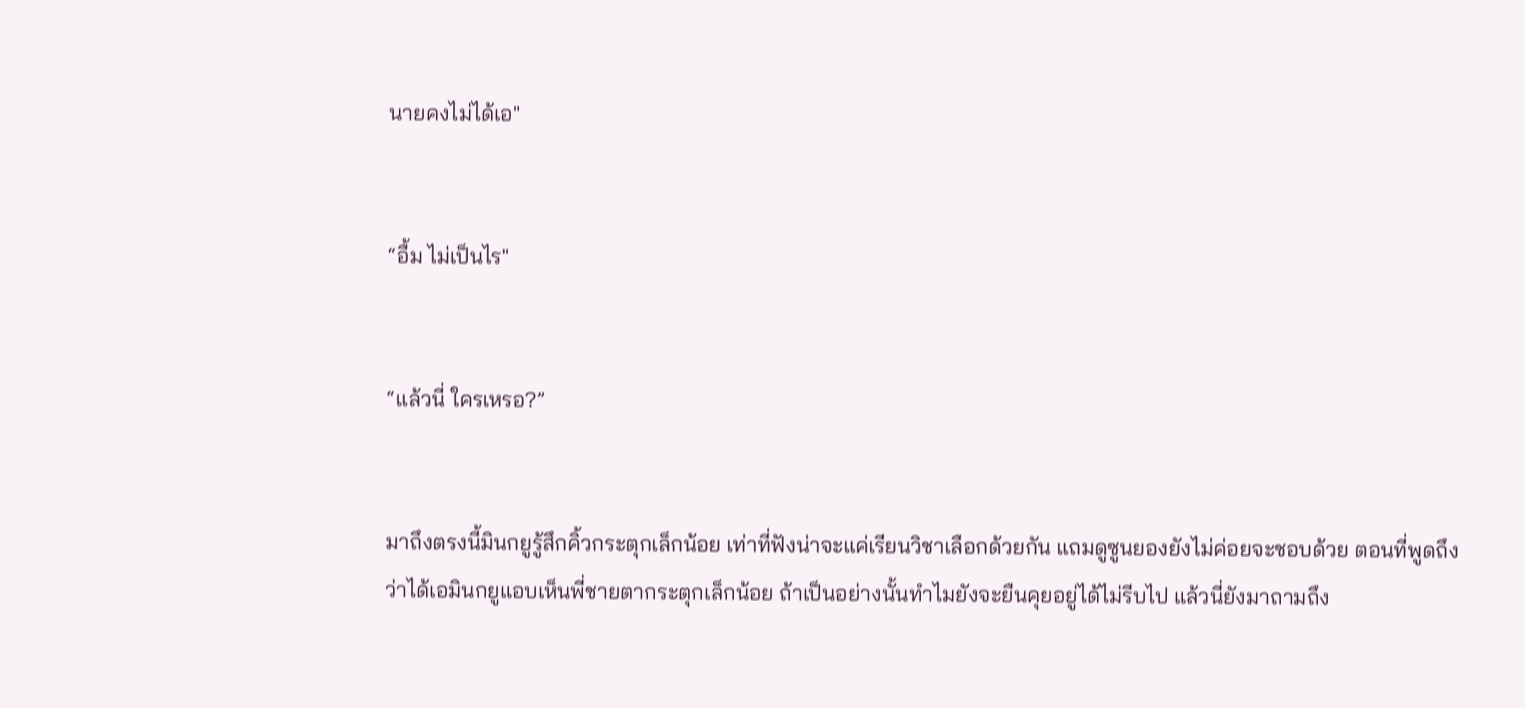นายคงไม่ได้เอ"


“อื้ม ไม่เป็นไร"


“แล้วนี่ ใครเหรอ?”


มาถึงตรงนี้มินกยูรู้สึกคิ้วกระตุกเล็กน้อย เท่าที่ฟังน่าจะแค่เรียนวิชาเลือกด้วยกัน แถมดูซูนยองยังไม่ค่อยจะชอบด้วย ตอนที่พูดถึงว่าได้เอมินกยูแอบเห็นพี่ชายตากระตุกเล็กน้อย ถ้าเป็นอย่างนั้นทำไมยังจะยืนคุยอยู่ได้ไม่รีบไป แล้วนี่ยังมาถามถึง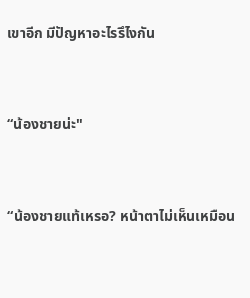เขาอีก มีปัญหาอะไรรึไงกัน


“น้องชายน่ะ"


“น้องชายแท้เหรอ? หน้าตาไม่เห็นเหมือน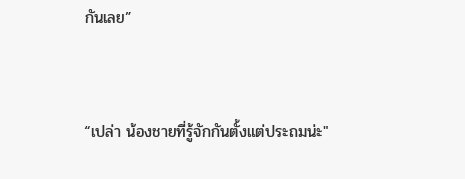กันเลย”


“เปล่า น้องชายที่รู้จักกันตั้งแต่ประถมน่ะ"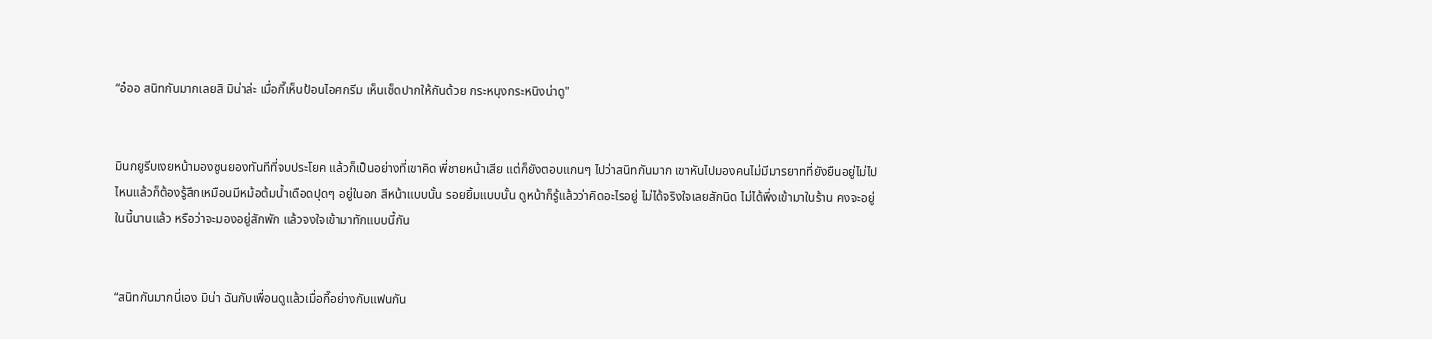“อ๋ออ สนิทกันมากเลยสิ มิน่าล่ะ เมื่อกี๊เห็นป้อนไอศกรีม เห็นเช็ดปากให้กันด้วย กระหนุงกระหนิงน่าดู"


มินกยูรีบเงยหน้ามองซูนยองทันทีที่จบประโยค แล้วก็เป็นอย่างที่เขาคิด พี่ชายหน้าเสีย แต่ก็ยังตอบแกนๆ ไปว่าสนิทกันมาก เขาหันไปมองคนไม่มีมารยาทที่ยังยืนอยู่ไม่ไปไหนแล้วก็ต้องรู้สึกเหมือนมีหม้อต้มน้ำเดือดปุดๆ อยู่ในอก สีหน้าแบบนั้น รอยยิ้มแบบนั้น ดูหน้าก็รู้แล้วว่าคิดอะไรอยู่ ไม่ได้จริงใจเลยสักนิด ไม่ได้พึ่งเข้ามาในร้าน คงจะอยู่ในนี้นานแล้ว หรือว่าจะมองอยู่สักพัก แล้วจงใจเข้ามาทักแบบนี้กัน


“สนิทกันมากนี่เอง มิน่า ฉันกับเพื่อนดูแล้วเมื่อกี๊อย่างกับแฟนกัน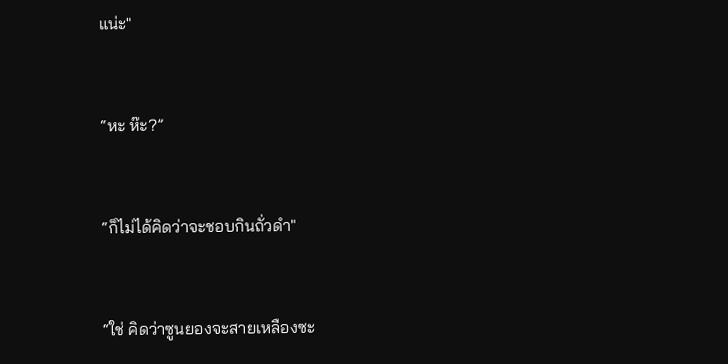แน่ะ"


“หะ ห๊ะ?”


“ก็ไม่ได้คิดว่าจะชอบกินถั่วดำ"


“ใช่ คิดว่าซูนยองจะสายเหลืองซะ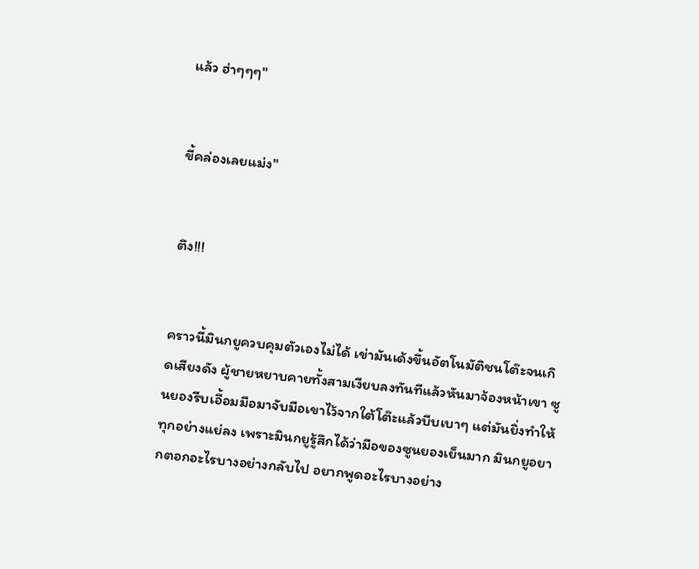แล้ว ฮ่าๆๆๆ"


ขี้คล่องเลยแม่ง"


ตึง!!!


คราวนี้มินกยูควบคุมตัวเองไม่ได้ เข่ามันเด้งขึ้นอัตโนมัติชนโต๊ะจนเกิดเสียงดัง ผู้ชายหยาบคายทั้งสามเงียบลงทันทีแล้วหันมาจ้องหน้าเขา ซูนยองรีบเอื้อมมือมาจับมือเขาไว้จากใต้โต๊ะแล้วบีบเบาๆ แต่มันยิ่งทำให้ทุกอย่างแย่ลง เพราะมินกยูรู้สึกได้ว่ามือของซูนยองเย็นมาก มินกยูอยากตอกอะไรบางอย่างกลับไป อยากพูดอะไรบางอย่าง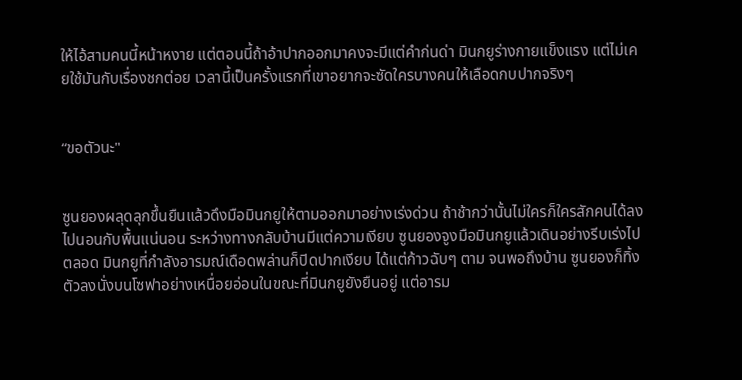ให้ไอ้สามคนนี้หน้าหงาย แต่ตอนนี้ถ้าอ้าปากออกมาคงจะมีแต่คำก่นด่า มินกยูร่างกายแข็งแรง แต่ไม่เคยใช้มันกับเรื่องชกต่อย เวลานี้เป็นครั้งแรกที่เขาอยากจะซัดใครบางคนให้เลือดกบปากจริงๆ


“ขอตัวนะ"


ซูนยองผลุดลุกขึ้นยืนแล้วดึงมือมินกยูให้ตามออกมาอย่างเร่งด่วน ถ้าช้ากว่านั้นไม่ใครก็ใครสักคนได้ลงไปนอนกับพื้นแน่นอน ระหว่างทางกลับบ้านมีแต่ความเงียบ ซูนยองจูงมือมินกยูแล้วเดินอย่างรีบเร่งไปตลอด มินกยูที่กำลังอารมณ์เดือดพล่านก็ปิดปากเงียบ ได้แต่ก้าวฉับๆ ตาม จนพอถึงบ้าน ซูนยองก็ทิ้งตัวลงนั่งบนโซฟาอย่างเหนื่อยอ่อนในขณะที่มินกยูยังยืนอยู่ แต่อารม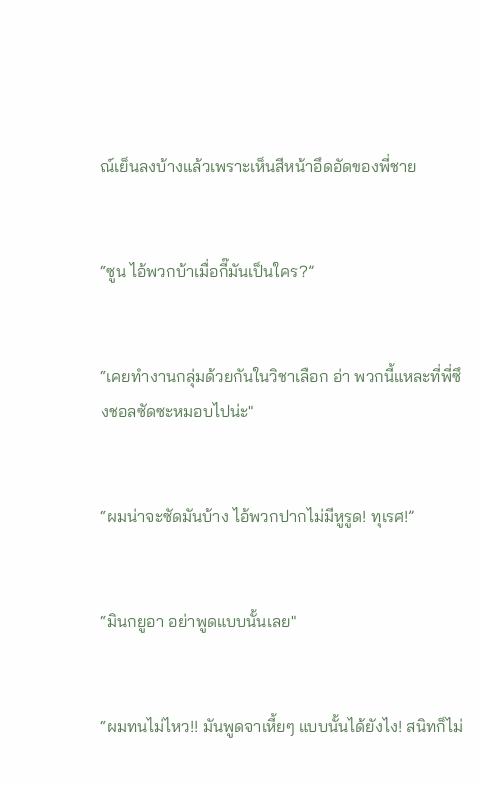ณ์เย็นลงบ้างแล้วเพราะเห็นสีหน้าอึดอัดของพี่ชาย


“ซูน ไอ้พวกบ้าเมื่อกี๊มันเป็นใคร?”


“เคยทำงานกลุ่มด้วยกันในวิชาเลือก อ่า พวกนี้แหละที่พี่ซึงชอลซัดซะหมอบไปน่ะ"


“ผมน่าจะซัดมันบ้าง ไอ้พวกปากไม่มีหูรูด! ทุเรศ!”


“มินกยูอา อย่าพูดแบบนั้นเลย"


“ผมทนไม่ไหว!! มันพูดจาเหี้ยๆ แบบนั้นได้ยังไง! สนิทก็ไม่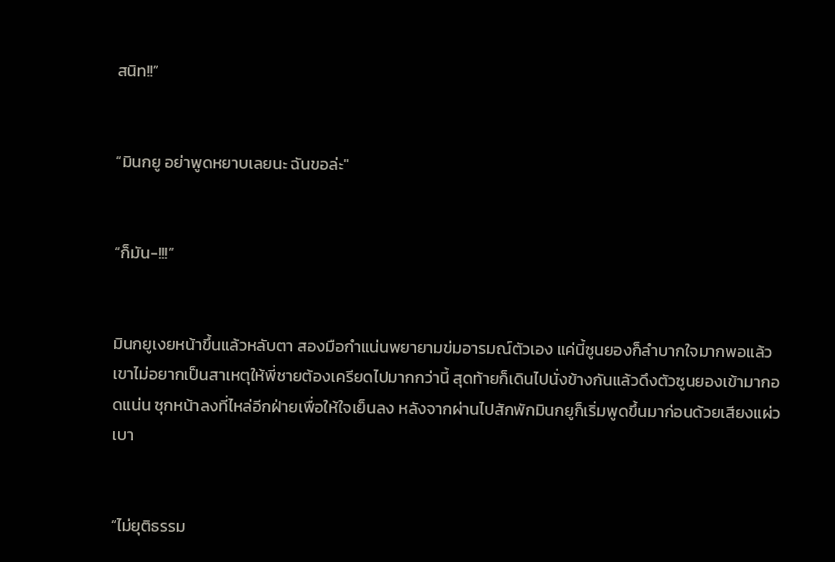สนิท!!”


“มินกยู อย่าพูดหยาบเลยนะ ฉันขอล่ะ"


“ก็มัน-!!!”


มินกยูเงยหน้าขึ้นแล้วหลับตา สองมือกำแน่นพยายามข่มอารมณ์ตัวเอง แค่นี้ซูนยองก็ลำบากใจมากพอแล้ว เขาไม่อยากเป็นสาเหตุให้พี่ชายต้องเครียดไปมากกว่านี้ สุดท้ายก็เดินไปนั่งข้างกันแล้วดึงตัวซูนยองเข้ามากอดแน่น ซุกหน้าลงที่ไหล่อีกฝ่ายเพื่อให้ใจเย็นลง หลังจากผ่านไปสักพักมินกยูก็เริ่มพูดขึ้นมาก่อนด้วยเสียงแผ่วเบา


“ไม่ยุติธรรม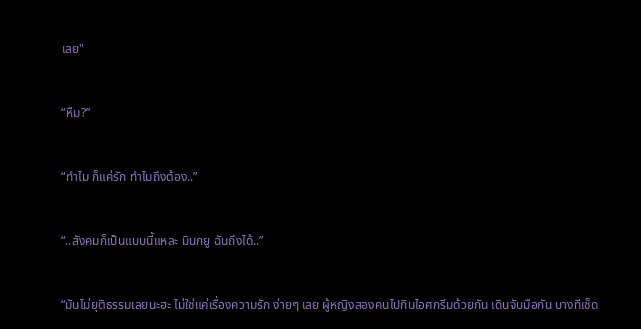เลย"


“หืม?”


“ทำไม ก็แค่รัก ทำไมถึงต้อง..”


“..สังคมก็เป็นแบบนี้แหละ มินกยู ฉันถึงได้..”


“มันไม่ยุติธรรมเลยนะฮะ ไม่ใช่แค่เรื่องความรัก ง่ายๆ เลย ผู้หญิงสองคนไปกินไอศกรีมด้วยกัน เดินจับมือกัน บางทีเช็ด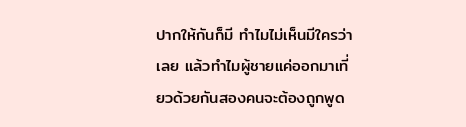ปากให้กันก็มี ทำไมไม่เห็นมีใครว่าเลย แล้วทำไมผู้ชายแค่ออกมาเที่ยวด้วยกันสองคนจะต้องถูกพูด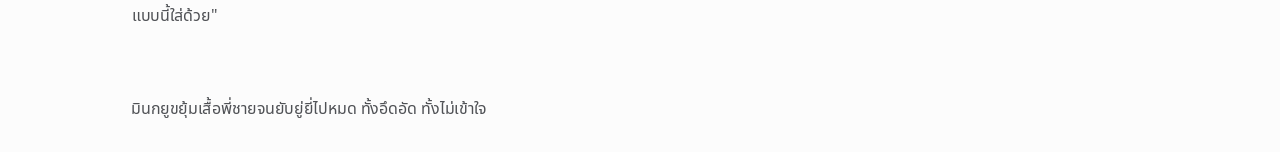แบบนี้ใส่ด้วย"


มินกยูขยุ้มเสื้อพี่ชายจนยับยู่ยี่ไปหมด ทั้งอึดอัด ทั้งไม่เข้าใจ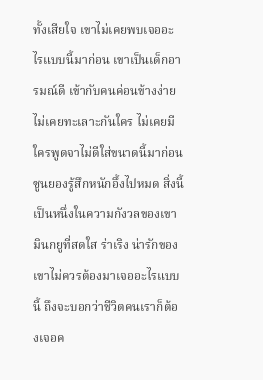ทั้งเสียใจ เขาไม่เคยพบเจออะไรแบบนี้มาก่อน เขาเป็นเด็กอารมณ์ดี เข้ากับคนค่อนข้างง่าย ไม่เคยทะเลาะกันใคร ไม่เคยมีใครพูดจาไม่ดีใส่ขนาดนี้มาก่อน ซูนยองรู้สึกหนักอึ้งไปหมด สิ่งนี้เป็นหนึ่งในความกังวลของเขา มินกยูที่สดใส ร่าเริง น่ารักของเขาไม่ควรต้องมาเจออะไรแบบนี้ ถึงจะบอกว่าชีวิตคนเราก็ต้องเจอค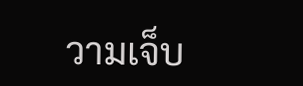วามเจ็บ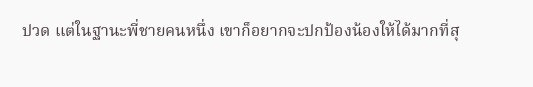ปวด แต่ในฐานะพี่ชายคนหนึ่ง เขาก็อยากจะปกป้องน้องให้ได้มากที่สุ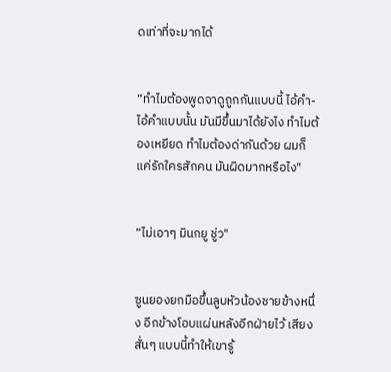ดเท่าที่จะมากได้


“ทำไมต้องพูดจาดูถูกกันแบบนี้ ไอ้คำ- ไอ้คำแบบนั้น มันมีขึ้นมาได้ยังไง ทำไมต้องเหยียด ทำไมต้องด่ากันด้วย ผมก็แค่รักใครสักคน มันผิดมากหรือไง"


“ไม่เอาๆ มินกยู ชู่ว"


ซูนยองยกมือขึ้นลูบหัวน้องชายข้างหนึ่ง อีกข้างโอบแผ่นหลังอีกฝ่ายไว้ เสียงสั่นๆ แบบนี้ทำให้เขารู้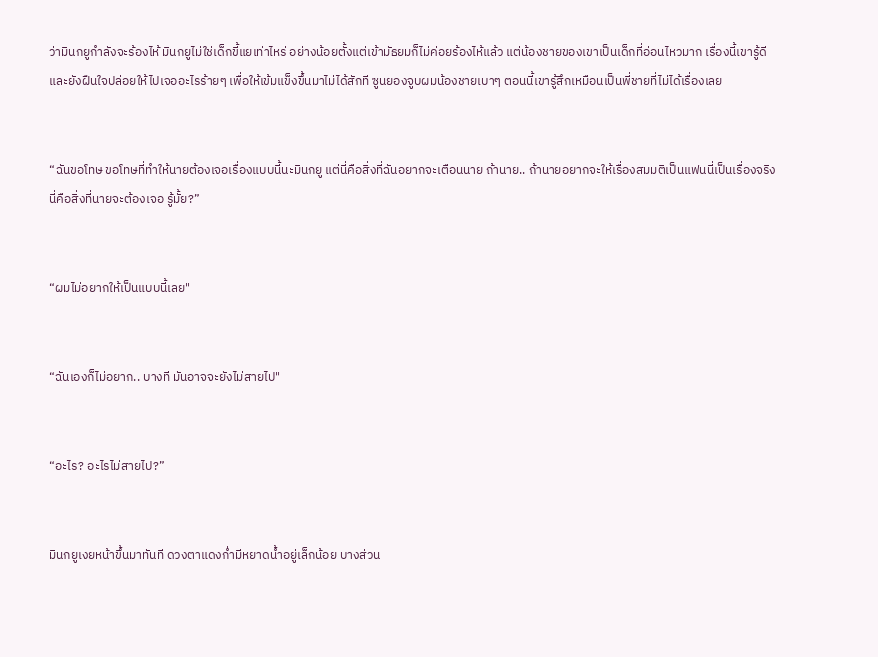ว่ามินกยูกำลังจะร้องไห้ มินกยูไม่ใช่เด็กขี้แยเท่าไหร่ อย่างน้อยตั้งแต่เข้ามัธยมก็ไม่ค่อยร้องไห้แล้ว แต่น้องชายของเขาเป็นเด็กที่อ่อนไหวมาก เรื่องนี้เขารู้ดี และยังฝืนใจปล่อยให้ไปเจออะไรร้ายๆ เพื่อให้เข้มแข็งขึ้นมาไม่ได้สักที ซูนยองจูบผมน้องชายเบาๆ ตอนนี้เขารู้สึกเหมือนเป็นพี่ชายที่ไม่ได้เรื่องเลย


“ฉันขอโทษ ขอโทษที่ทำให้นายต้องเจอเรื่องแบบนี้นะมินกยู แต่นี่คือสิ่งที่ฉันอยากจะเตือนนาย ถ้านาย.. ถ้านายอยากจะให้เรื่องสมมติเป็นแฟนนี่เป็นเรื่องจริง นี่คือสิ่งที่นายจะต้องเจอ รู้มั้ย?”


“ผมไม่อยากให้เป็นแบบนี้เลย"


“ฉันเองก็ไม่อยาก.. บางที มันอาจจะยังไม่สายไป"


“อะไร? อะไรไม่สายไป?”


มินกยูเงยหน้าขึ้นมาทันที ดวงตาแดงก่ำมีหยาดน้ำอยู่เล็กน้อย บางส่วน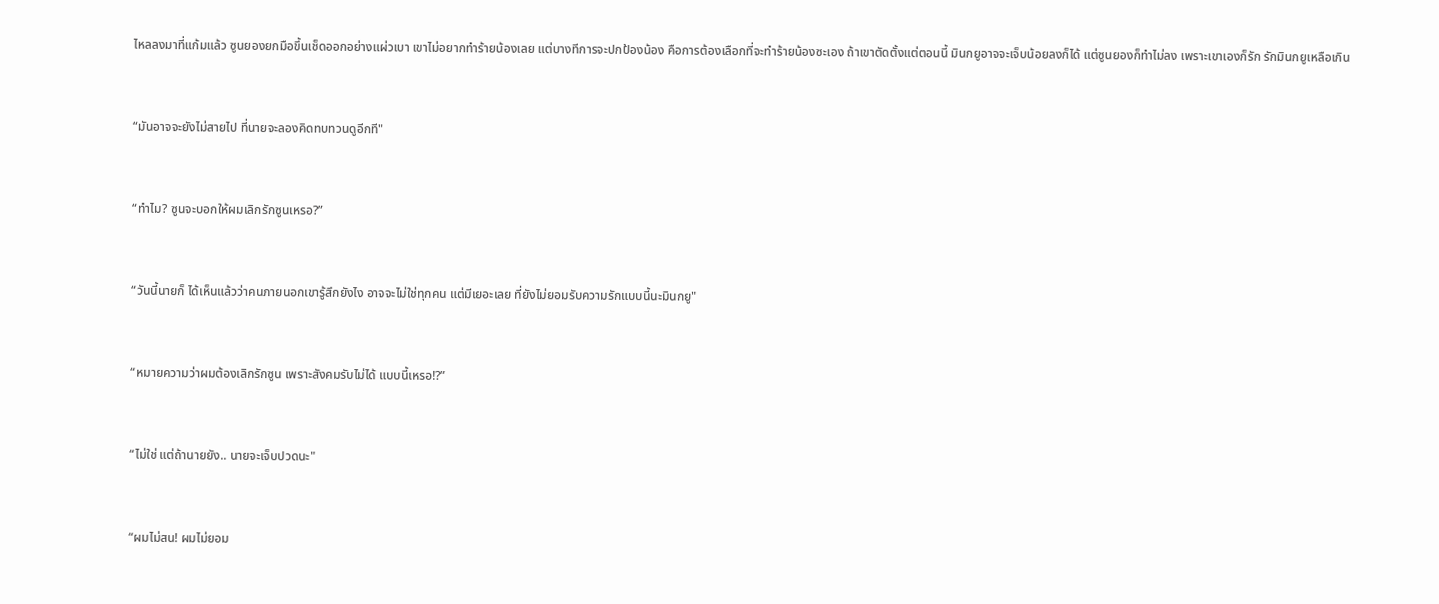ไหลลงมาที่แก้มแล้ว ซูนยองยกมือขึ้นเช็ดออกอย่างแผ่วเบา เขาไม่อยากทำร้ายน้องเลย แต่บางทีการจะปกป้องน้อง คือการต้องเลือกที่จะทำร้ายน้องซะเอง ถ้าเขาตัดตั้งแต่ตอนนี้ มินกยูอาจจะเจ็บน้อยลงก็ได้ แต่ซูนยองก็ทำไม่ลง เพราะเขาเองก็รัก รักมินกยูเหลือเกิน


“มันอาจจะยังไม่สายไป ที่นายจะลองคิดทบทวนดูอีกที"


“ทำไม? ซูนจะบอกให้ผมเลิกรักซูนเหรอ?”


“วันนี้นายก็ ได้เห็นแล้วว่าคนภายนอกเขารู้สึกยังไง อาจจะไม่ใช่ทุกคน แต่มีเยอะเลย ที่ยังไม่ยอมรับความรักแบบนี้นะมินกยู"


“หมายความว่าผมต้องเลิกรักซูน เพราะสังคมรับไม่ได้ แบบนี้เหรอ!?”


“ไม่ใช่ แต่ถ้านายยัง.. นายจะเจ็บปวดนะ"


“ผมไม่สน! ผมไม่ยอม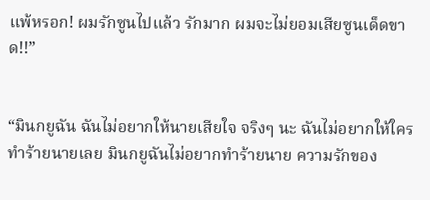แพ้หรอก! ผมรักซูนไปแล้ว รักมาก ผมจะไม่ยอมเสียซูนเด็ดขาด!!”


“มินกยูฉัน ฉันไม่อยากให้นายเสียใจ จริงๆ นะ ฉันไม่อยากให้ใครทำร้ายนายเลย มินกยูฉันไม่อยากทำร้ายนาย ความรักของ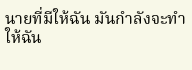นายที่มีให้ฉัน มันกำลังจะทำให้ฉัน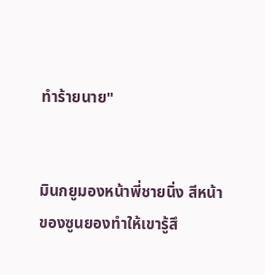ทำร้ายนาย"


มินกยูมองหน้าพี่ชายนิ่ง สีหน้าของซูนยองทำให้เขารู้สึ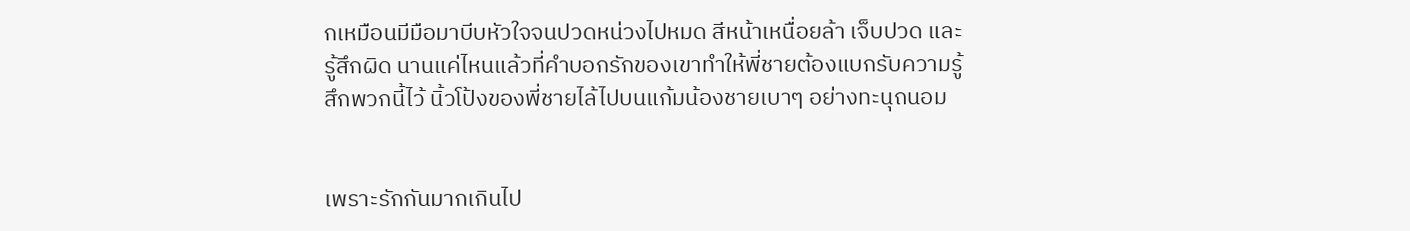กเหมือนมีมือมาบีบหัวใจจนปวดหน่วงไปหมด สีหน้าเหนื่อยล้า เจ็บปวด และรู้สึกผิด นานแค่ไหนแล้วที่คำบอกรักของเขาทำให้พี่ชายต้องแบกรับความรู้สึกพวกนี้ไว้ นิ้วโป้งของพี่ชายไล้ไปบนแก้มน้องชายเบาๆ อย่างทะนุถนอม


เพราะรักกันมากเกินไป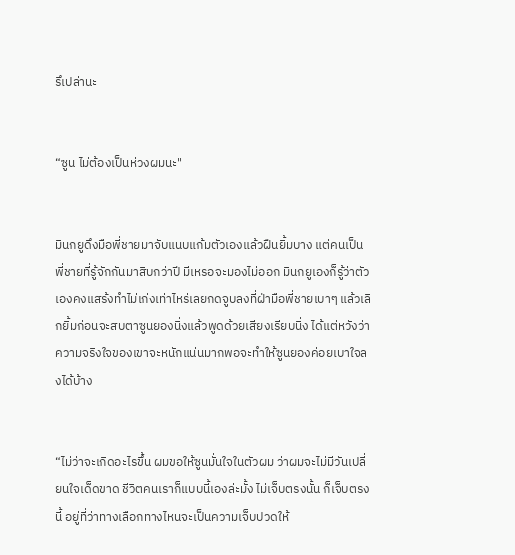รึเปล่านะ


“ซูน ไม่ต้องเป็นห่วงผมนะ"


มินกยูดึงมือพี่ชายมาจับแนบแก้มตัวเองแล้วฝืนยิ้มบาง แต่คนเป็นพี่ชายที่รู้จักกันมาสิบกว่าปี มีเหรอจะมองไม่ออก มินกยูเองก็รู้ว่าตัวเองคงแสร้งทำไม่เก่งเท่าไหร่เลยกดจูบลงที่ฝ่ามือพี่ชายเบาๆ แล้วเลิกยิ้มก่อนจะสบตาซูนยองนิ่งแล้วพูดด้วยเสียงเรียบนิ่ง ได้แต่หวังว่าความจริงใจของเขาจะหนักแน่นมากพอจะทำให้ซูนยองค่อยเบาใจลงได้บ้าง


“ไม่ว่าจะเกิดอะไรขึ้น ผมขอให้ซูนมั่นใจในตัวผม ว่าผมจะไม่มีวันเปลี่ยนใจเด็ดขาด ชีวิตคนเราก็แบบนี้เองล่ะมั้ง ไม่เจ็บตรงนั้น ก็เจ็บตรงนี้ อยู่ที่ว่าทางเลือกทางไหนจะเป็นความเจ็บปวดให้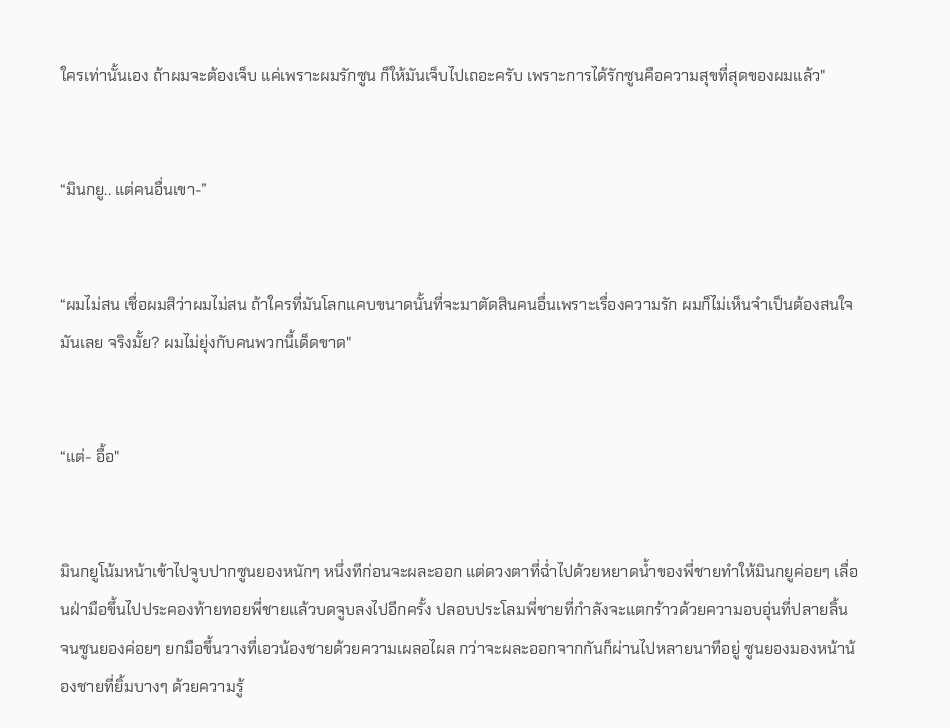ใครเท่านั้นเอง ถ้าผมจะต้องเจ็บ แค่เพราะผมรักซูน ก็ให้มันเจ็บไปเถอะครับ เพราะการได้รักซูนคือความสุขที่สุดของผมแล้ว"


“มินกยู.. แต่คนอื่นเขา-”


“ผมไม่สน เชื่อผมสิว่าผมไม่สน ถ้าใครที่มันโลกแคบขนาดนั้นที่จะมาตัดสินคนอื่นเพราะเรื่องความรัก ผมก็ไม่เห็นจำเป็นต้องสนใจมันเลย จริงมั้ย? ผมไม่ยุ่งกับคนพวกนี้เด็ดขาด"


“แต่- อื้อ"


มินกยูโน้มหน้าเข้าไปจูบปากซูนยองหนักๆ หนึ่งทีก่อนจะผละออก แต่ดวงตาที่ฉ่ำไปด้วยหยาดน้ำของพี่ชายทำให้มินกยูค่อยๆ เลื่อนฝ่ามือขึ้นไปประคองท้ายทอยพี่ชายแล้วบดจูบลงไปอีกครั้ง ปลอบประโลมพี่ชายที่กำลังจะแตกร้าวด้วยความอบอุ่นที่ปลายลิ้น จนซูนยองค่อยๆ ยกมือขึ้นวางที่เอวน้องชายด้วยความเผลอไผล กว่าจะผละออกจากกันก็ผ่านไปหลายนาทีอยู่ ซูนยองมองหน้าน้องชายที่ยิ้มบางๆ ด้วยความรู้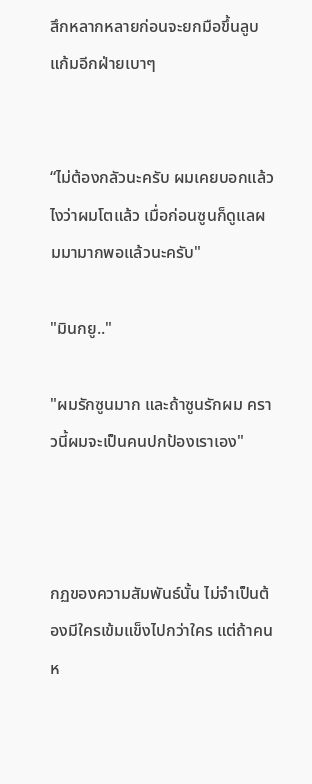สึกหลากหลายก่อนจะยกมือขึ้นลูบแก้มอีกฝ่ายเบาๆ


“ไม่ต้องกลัวนะครับ ผมเคยบอกแล้วไงว่าผมโตแล้ว เมื่อก่อนซูนก็ดูแลผมมามากพอแล้วนะครับ"

"มินกยู.."

"ผมรักซูนมาก และถ้าซูนรักผม คราวนี้ผมจะเป็นคนปกป้องเราเอง"



กฏของความสัมพันธ์นั้น ไม่จำเป็นต้องมีใครเข้มแข็งไปกว่าใคร แต่ถ้าคนห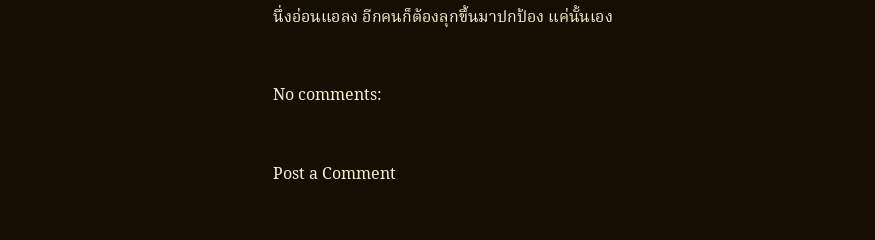นึ่งอ่อนแอลง อีกคนก็ต้องลุกขึ้นมาปกป้อง แค่นั้นเอง

No comments:

Post a Comment